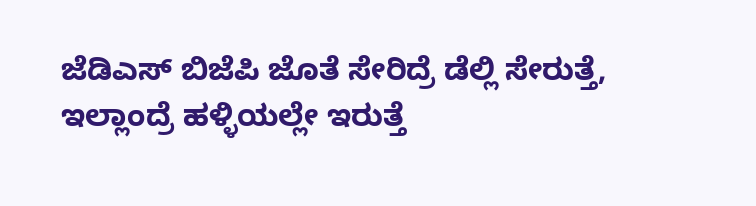ಜೆಡಿಎಸ್ ಬಿಜೆಪಿ ಜೊತೆ ಸೇರಿದ್ರೆ ಡೆಲ್ಲಿ ಸೇರುತ್ತೆ, ಇಲ್ಲಾಂದ್ರೆ ಹಳ್ಳಿಯಲ್ಲೇ ಇರುತ್ತೆ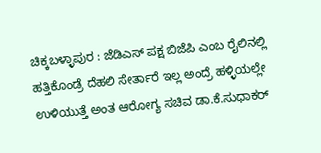ಚಿಕ್ಕಬಳ್ಳಾಪುರ : ಜೆಡಿಎಸ್ ಪಕ್ಷ ಬಿಜೆಪಿ ಎಂಬ ರೈಲಿನಲ್ಲಿ ಹತ್ತಿಕೊಂಡ್ರೆ ದೆಹಲಿ ಸೇರ್ತಾರೆ ಇಲ್ಲ ಅಂದ್ರೆ ಹಳ್ಳಿಯಲ್ಲೇ ಉಳಿಯುತ್ತೆ ಅಂತ ಆರೋಗ್ಯ ಸಚಿವ ಡಾ.ಕೆ.ಸುಧಾಕರ್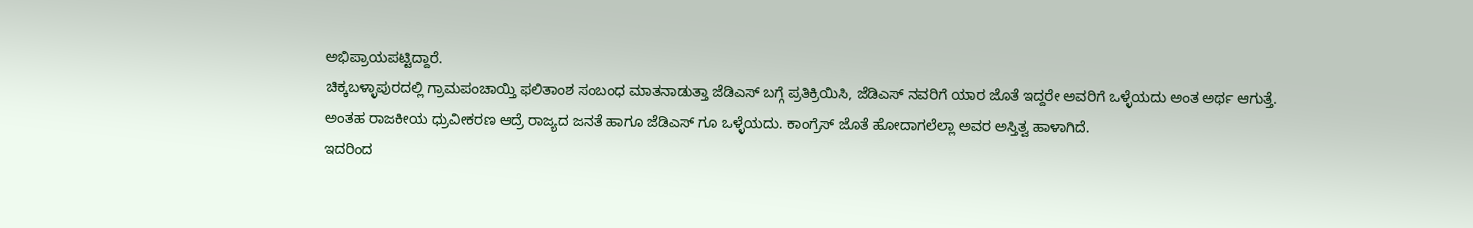ಅಭಿಪ್ರಾಯಪಟ್ಟಿದ್ದಾರೆ.
ಚಿಕ್ಕಬಳ್ಳಾಪುರದಲ್ಲಿ ಗ್ರಾಮಪಂಚಾಯ್ತಿ ಫಲಿತಾಂಶ ಸಂಬಂಧ ಮಾತನಾಡುತ್ತಾ ಜೆಡಿಎಸ್ ಬಗ್ಗೆ ಪ್ರತಿಕ್ರಿಯಿಸಿ, ಜೆಡಿಎಸ್ ನವರಿಗೆ ಯಾರ ಜೊತೆ ಇದ್ದರೇ ಅವರಿಗೆ ಒಳ್ಳೆಯದು ಅಂತ ಅರ್ಥ ಆಗುತ್ತೆ.
ಅಂತಹ ರಾಜಕೀಯ ಧ್ರುವೀಕರಣ ಆದ್ರೆ ರಾಜ್ಯದ ಜನತೆ ಹಾಗೂ ಜೆಡಿಎಸ್ ಗೂ ಒಳ್ಳೆಯದು. ಕಾಂಗ್ರೆಸ್ ಜೊತೆ ಹೋದಾಗಲೆಲ್ಲಾ ಅವರ ಅಸ್ತಿತ್ವ ಹಾಳಾಗಿದೆ.
ಇದರಿಂದ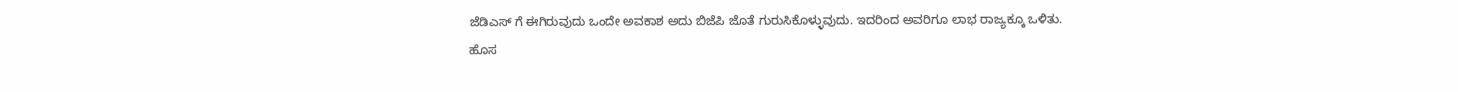ಜೆಡಿಎಸ್ ಗೆ ಈಗಿರುವುದು ಒಂದೇ ಅವಕಾಶ ಅದು ಬಿಜೆಪಿ ಜೊತೆ ಗುರುಸಿಕೊಳ್ಳುವುದು. ಇದರಿಂದ ಅವರಿಗೂ ಲಾಭ ರಾಜ್ಯಕ್ಕೂ ಒಳಿತು.
ಹೊಸ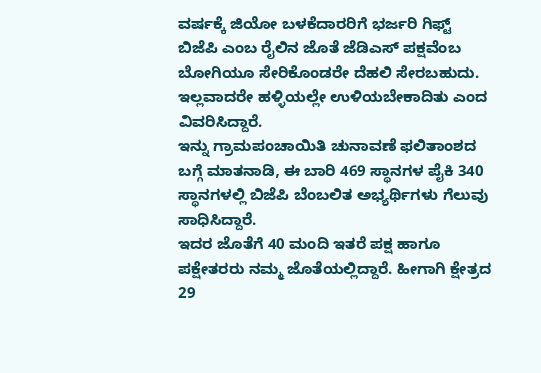ವರ್ಷಕ್ಕೆ ಜಿಯೋ ಬಳಕೆದಾರರಿಗೆ ಭರ್ಜರಿ ಗಿಫ್ಟ್
ಬಿಜೆಪಿ ಎಂಬ ರೈಲಿನ ಜೊತೆ ಜೆಡಿಎಸ್ ಪಕ್ಷವೆಂಬ ಬೋಗಿಯೂ ಸೇರಿಕೊಂಡರೇ ದೆಹಲಿ ಸೇರಬಹುದು. ಇಲ್ಲವಾದರೇ ಹಳ್ಳಿಯಲ್ಲೇ ಉಳಿಯಬೇಕಾದಿತು ಎಂದ ವಿವರಿಸಿದ್ದಾರೆ.
ಇನ್ನು ಗ್ರಾಮಪಂಚಾಯಿತಿ ಚುನಾವಣೆ ಫಲಿತಾಂಶದ ಬಗ್ಗೆ ಮಾತನಾಡಿ, ಈ ಬಾರಿ 469 ಸ್ಥಾನಗಳ ಪೈಕಿ 340 ಸ್ಥಾನಗಳಲ್ಲಿ ಬಿಜೆಪಿ ಬೆಂಬಲಿತ ಅಭ್ಯರ್ಥಿಗಳು ಗೆಲುವು ಸಾಧಿಸಿದ್ದಾರೆ.
ಇದರ ಜೊತೆಗೆ 40 ಮಂದಿ ಇತರೆ ಪಕ್ಷ ಹಾಗೂ ಪಕ್ಷೇತರರು ನಮ್ಮ ಜೊತೆಯಲ್ಲಿದ್ದಾರೆ. ಹೀಗಾಗಿ ಕ್ಷೇತ್ರದ 29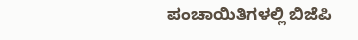ಪಂಚಾಯಿತಿಗಳಲ್ಲಿ ಬಿಜೆಪಿ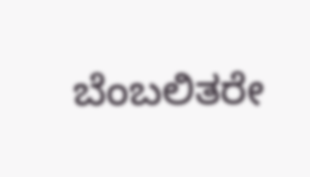ಬೆಂಬಲಿತರೇ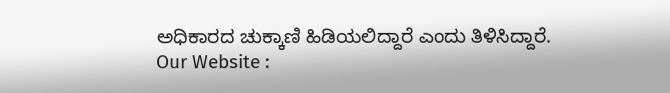ಅಧಿಕಾರದ ಚುಕ್ಕಾಣಿ ಹಿಡಿಯಲಿದ್ದಾರೆ ಎಂದು ತಿಳಿಸಿದ್ದಾರೆ.
Our Website :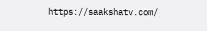https://saakshatv.com/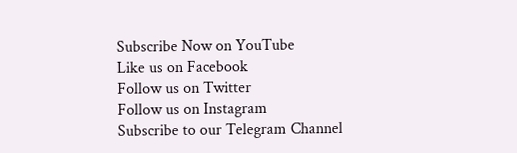Subscribe Now on YouTube
Like us on Facebook
Follow us on Twitter
Follow us on Instagram
Subscribe to our Telegram Channel